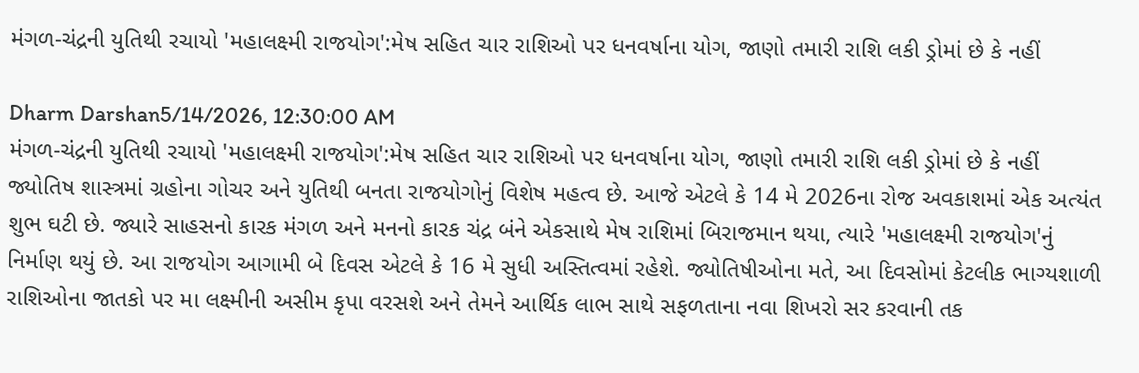મંગળ-ચંદ્રની યુતિથી રચાયો 'મહાલક્ષ્મી રાજયોગ':મેષ સહિત ચાર રાશિઓ પર ધનવર્ષાના યોગ, જાણો તમારી રાશિ લકી ડ્રોમાં છે કે નહીં

Dharm Darshan5/14/2026, 12:30:00 AM
મંગળ-ચંદ્રની યુતિથી રચાયો 'મહાલક્ષ્મી રાજયોગ':મેષ સહિત ચાર રાશિઓ પર ધનવર્ષાના યોગ, જાણો તમારી રાશિ લકી ડ્રોમાં છે કે નહીં
જ્યોતિષ શાસ્ત્રમાં ગ્રહોના ગોચર અને યુતિથી બનતા રાજયોગોનું વિશેષ મહત્વ છે. આજે એટલે કે 14 મે 2026ના રોજ અવકાશમાં એક અત્યંત શુભ ઘટી છે. જ્યારે સાહસનો કારક મંગળ અને મનનો કારક ચંદ્ર બંને એકસાથે મેષ રાશિમાં બિરાજમાન થયા, ત્યારે 'મહાલક્ષ્મી રાજયોગ'નું નિર્માણ થયું છે. આ રાજયોગ આગામી બે દિવસ એટલે કે 16 મે સુધી અસ્તિત્વમાં રહેશે. જ્યોતિષીઓના મતે, આ દિવસોમાં કેટલીક ભાગ્યશાળી રાશિઓના જાતકો પર મા લક્ષ્મીની અસીમ કૃપા વરસશે અને તેમને આર્થિક લાભ સાથે સફળતાના નવા શિખરો સર કરવાની તક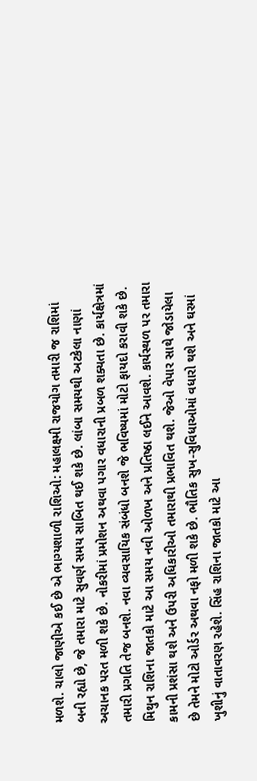મળશે. ચાલો જાણીએ કઈ છે એ ભાગ્યશાળી રાશિઓ: મહાલક્ષ્મી રાજયોગ તમારી જ રાશિમાં બની રહ્યો છે, જે તમારા માટે સુવર્ણ સમય સાબિત થઈ શકે છે. લાંબા સમયથી અટકેલા નાણાં અચાનક પરત મળી શકે છે. નોકરીમાં પ્રમોશન અથવા પગાર વધારાની પ્રબળ શક્યતા છે. કાર્યક્ષેત્રમાં તમારી પ્રગતિ તેજ બનશે. નવા વ્યવસાયિક સંબંધો બનશે જે ભવિષ્યમાં મોટો ફાયદો કરાવી શકે છે. મિથુન રાશિના જાતકો માટે આ સમય નવી ઓળખ અને પ્રતિષ્ઠા લઈને આવશે. કાર્યસ્થળ પર તમારા કામની પ્રશંસા થશે અને ઉપરી અધિકારીઓ તમારાથી પ્રભાવિત થશે. જેઓ વેપાર સાથે જોડાયેલા છે તેમને મોટો ઓર્ડર અથવા નફો મળી શકે છે. ભૌતિક સુખ-સુવિધાઓમાં વધારો થશે અને ઘરમાં ખુશીનું વાતાવરણ રહેશે. સિંહ રાશિના જાતકો માટે આ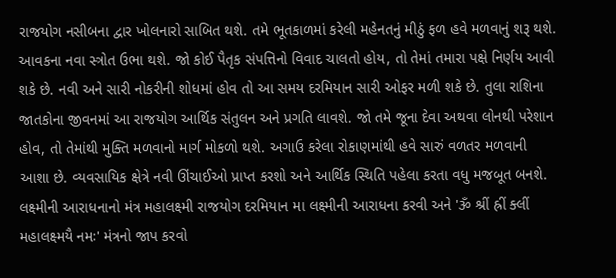રાજયોગ નસીબના દ્વાર ખોલનારો સાબિત થશે. તમે ભૂતકાળમાં કરેલી મહેનતનું મીઠું ફળ હવે મળવાનું શરૂ થશે. આવકના નવા સ્ત્રોત ઉભા થશે. જો કોઈ પૈતૃક સંપત્તિનો વિવાદ ચાલતો હોય, તો તેમાં તમારા પક્ષે નિર્ણય આવી શકે છે. નવી અને સારી નોકરીની શોધમાં હોવ તો આ સમય દરમિયાન સારી ઓફર મળી શકે છે. તુલા રાશિના જાતકોના જીવનમાં આ રાજયોગ આર્થિક સંતુલન અને પ્રગતિ લાવશે. જો તમે જૂના દેવા અથવા લોનથી પરેશાન હોવ, તો તેમાંથી મુક્તિ મળવાનો માર્ગ મોકળો થશે. અગાઉ કરેલા રોકાણમાંથી હવે સારું વળતર મળવાની આશા છે. વ્યવસાયિક ક્ષેત્રે નવી ઊંચાઈઓ પ્રાપ્ત કરશો અને આર્થિક સ્થિતિ પહેલા કરતા વધુ મજબૂત બનશે. લક્ષ્મીની આરાધનાનો મંત્ર મહાલક્ષ્મી રાજયોગ દરમિયાન મા લક્ષ્મીની આરાધના કરવી અને 'ૐ શ્રીં હ્રીં ક્લીં મહાલક્ષ્મયૈ નમઃ' મંત્રનો જાપ કરવો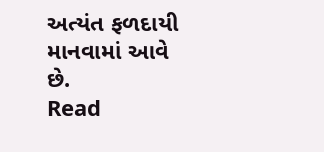અત્યંત ફળદાયી માનવામાં આવે છે.
Read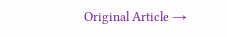Original Article →